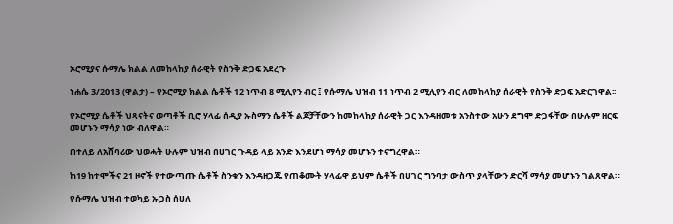ኦሮሚያና ሱማሌ ክልል ለመከላከያ ሰራዊት የስንቅ ድጋፍ አደረጉ

ነሐሴ 3/2013 (ዋልታ) – የኦሮሚያ ክልል ሴቶች 12 ነጥብ 8 ሚሊየን ብር ፤ የሱማሌ ህዝብ 11 ነጥብ 2 ሚሊየን ብር ለመከላከያ ሰራዊት የስንቅ ድጋፍ አድርገዋል፡፡

የኦሮሚያ ሴቶች ህጻናትና ወጣቶች ቢሮ ሃላፊ ሰዲያ ኡስማን ሴቶች ልጆቻቸውን ከመከላከያ ሰራዊት ጋር እንዳዘመቱ አንስተው አሁን ደግሞ ድጋፋቸው በሁሉም ዘርፍ መሆኑን ማሳያ ነው ብለዋል።

በተለይ ለአሸባሪው ህወሓት ሁሉም ህዝብ በሀገር ጉዳይ ላይ አንድ እንደሆነ ማሳያ መሆኑን ተናግረዋል።

ከ19 ከተሞችና 21 ዞኖች የተውጣጡ ሴቶች ስንቁን እንዳዘጋጁ የጠቆሙት ሃላፊዋ ይህም ሴቶች በሀገር ግንባታ ውስጥ ያላቸውን ድርሻ ማሳያ መሆኑን ገልጸዋል።

የሱማሌ ህዝብ ተወካይ ኡጋስ ሰሀለ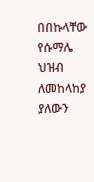በበኩላቸው የሱማሌ ህዝብ ለመከላከያ ያለውን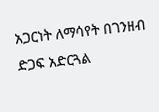አጋርነት ለማሳየት በገንዘብ ድጋፍ አድርጓል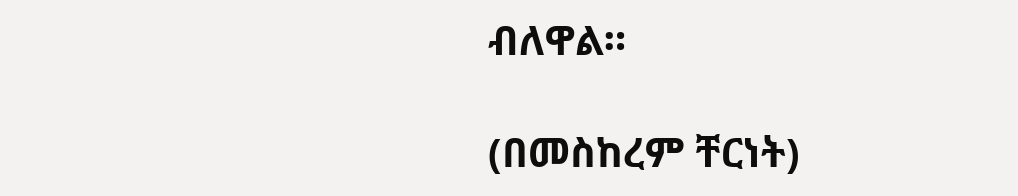ብለዋል።

(በመስከረም ቸርነት)